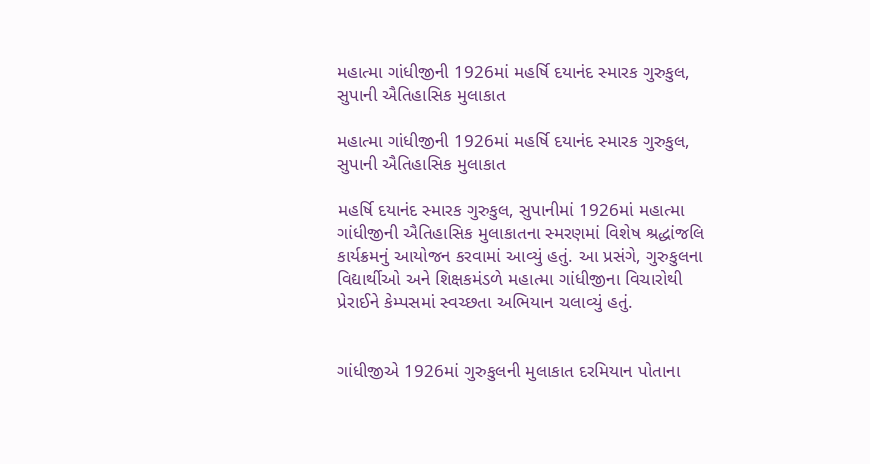મહાત્મા ગાંધીજીની 1926માં મહર્ષિ દયાનંદ સ્મારક ગુરુકુલ, સુપાની ઐતિહાસિક મુલાકાત

મહાત્મા ગાંધીજીની 1926માં મહર્ષિ દયાનંદ સ્મારક ગુરુકુલ, સુપાની ઐતિહાસિક મુલાકાત

મહર્ષિ દયાનંદ સ્મારક ગુરુકુલ, સુપાનીમાં 1926માં મહાત્મા ગાંધીજીની ઐતિહાસિક મુલાકાતના સ્મરણમાં વિશેષ શ્રદ્ધાંજલિ કાર્યક્રમનું આયોજન કરવામાં આવ્યું હતું. આ પ્રસંગે, ગુરુકુલના વિદ્યાર્થીઓ અને શિક્ષકમંડળે મહાત્મા ગાંધીજીના વિચારોથી પ્રેરાઈને કેમ્પસમાં સ્વચ્છતા અભિયાન ચલાવ્યું હતું.


ગાંધીજીએ 1926માં ગુરુકુલની મુલાકાત દરમિયાન પોતાના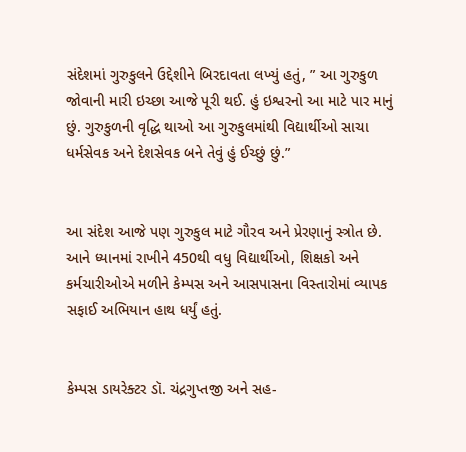સંદેશમાં ગુરુકુલને ઉદ્દેશીને બિરદાવતા લખ્યું હતું, ” આ ગુરુકુળ જોવાની મારી ઇચ્છા આજે પૂરી થઈ. હું ઇશ્વરનો આ માટે પાર માનું છું. ગુરુકુળની વૃદ્ધિ થાઓ આ ગુરુકુલમાંથી વિદ્યાર્થીઓ સાચા ધર્મસેવક અને દેશસેવક બને તેવું હું ઈચ્છું છું.”


આ સંદેશ આજે પણ ગુરુકુલ માટે ગૌરવ અને પ્રેરણાનું સ્ત્રોત છે. આને ધ્યાનમાં રાખીને 450થી વધુ વિદ્યાર્થીઓ, શિક્ષકો અને કર્મચારીઓએ મળીને કેમ્પસ અને આસપાસના વિસ્તારોમાં વ્યાપક સફાઈ અભિયાન હાથ ધર્યું હતું.


કેમ્પસ ડાયરેક્ટર ડૉ. ચંદ્રગુપ્તજી અને સહ-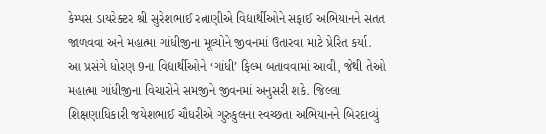કેમ્પસ ડાયરેક્ટર શ્રી સુરેશભાઈ રત્નાણીએ વિદ્યાર્થીઓને સફાઈ અભિયાનને સતત જાળવવા અને મહાત્મા ગાંધીજીના મૂલ્યોને જીવનમાં ઉતારવા માટે પ્રેરિત કર્યા.
આ પ્રસંગે ધોરણ 9ના વિદ્યાર્થીઓને ‘ગાંધી’ ફિલ્મ બતાવવામાં આવી, જેથી તેઓ મહાત્મા ગાંધીજીના વિચારોને સમજીને જીવનમાં અનુસરી શકે. જિલ્લા શિક્ષણાધિકારી જયેશભાઈ ચૌધરીએ ગુરુકુલના સ્વચ્છતા અભિયાનને બિરદાવ્યું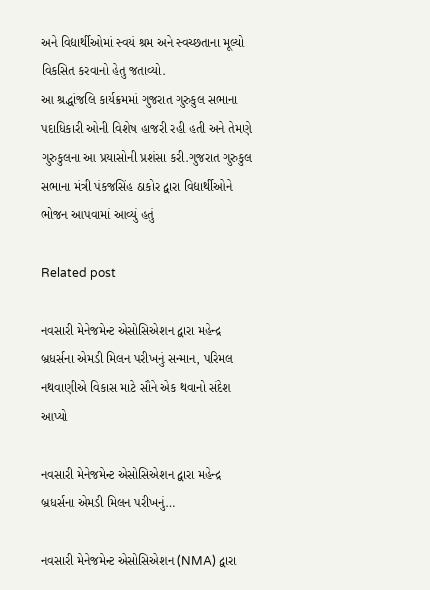અને વિદ્યાર્થીઓમાં સ્વયં શ્રમ અને સ્વચ્છતાના મૂલ્યો વિકસિત કરવાનો હેતુ જતાવ્યો.
આ શ્રદ્ધાંજલિ કાર્યક્રમમાં ગુજરાત ગુરુકુલ સભાના પદાધિકારી ઓની વિશેષ હાજરી રહી હતી અને તેમણે ગુરુકુલના આ પ્રયાસોની પ્રશંસા કરી.ગુજરાત ગુરુકુલ સભાના મંત્રી પંકજસિંહ ઠાકોર દ્વારા વિદ્યાર્થીઓને ભોજન આપવામાં આવ્યું હતું

Related post

નવસારી મેનેજમેન્ટ એસોસિએશન દ્વારા મહેન્દ્ર બ્રધર્સના એમડી મિલન પરીખનું સન્માન, પરિમલ નથવાણીએ વિકાસ માટે સૌને એક થવાનો સંદેશ આપ્યો

નવસારી મેનેજમેન્ટ એસોસિએશન દ્વારા મહેન્દ્ર બ્રધર્સના એમડી મિલન પરીખનું…

નવસારી મેનેજમેન્ટ એસોસિએશન (NMA) દ્વારા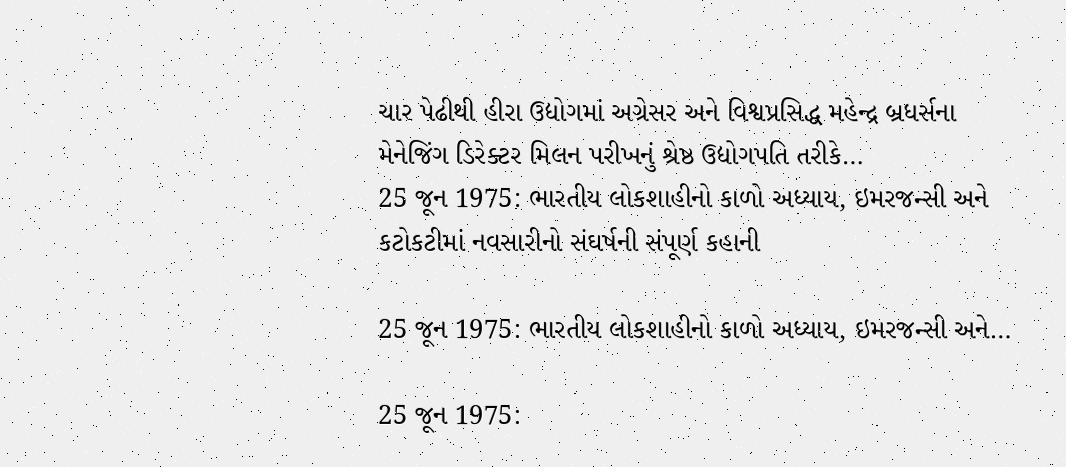ચાર પેઢીથી હીરા ઉદ્યોગમાં અગ્રેસર અને વિશ્વપ્રસિદ્ધ મહેન્દ્ર બ્રધર્સના મેનેજિંગ ડિરેક્ટર મિલન પરીખનું શ્રેષ્ઠ ઉદ્યોગપતિ તરીકે…
25 જૂન 1975: ભારતીય લોકશાહીનો કાળો અધ્યાય, ઇમરજન્સી અને કટોકટીમાં નવસારીનો સંઘર્ષની સંપૂર્ણ કહાની

25 જૂન 1975: ભારતીય લોકશાહીનો કાળો અધ્યાય, ઇમરજન્સી અને…

25 જૂન 1975: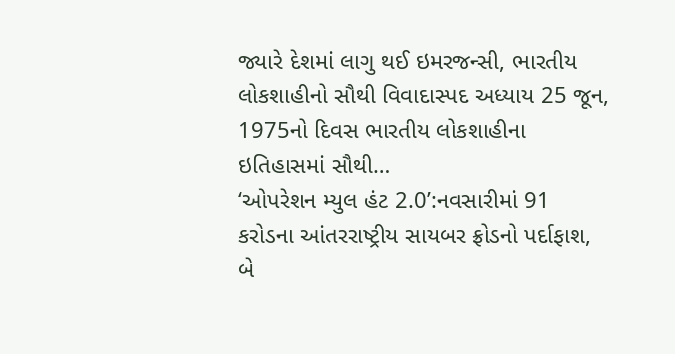જ્યારે દેશમાં લાગુ થઈ ઇમરજન્સી, ભારતીય લોકશાહીનો સૌથી વિવાદાસ્પદ અધ્યાય 25 જૂન, 1975નો દિવસ ભારતીય લોકશાહીના ઇતિહાસમાં સૌથી…
‘ઓપરેશન મ્યુલ હંટ 2.0’:નવસારીમાં 91 કરોડના આંતરરાષ્ટ્રીય સાયબર ફ્રોડનો પર્દાફાશ, બે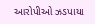આરોપીઓ ઝડપાયા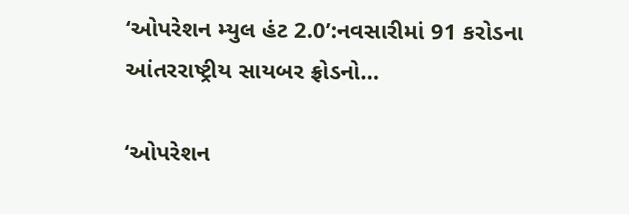‘ઓપરેશન મ્યુલ હંટ 2.0’:નવસારીમાં 91 કરોડના આંતરરાષ્ટ્રીય સાયબર ફ્રોડનો…

‘ઓપરેશન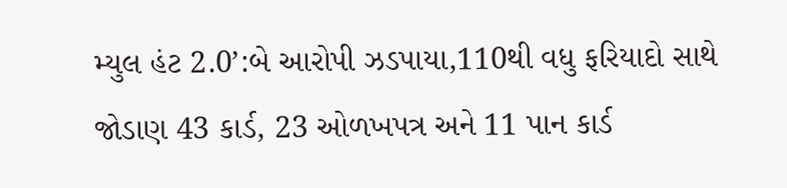મ્યુલ હંટ 2.0’:બે આરોપી ઝડપાયા,110થી વધુ ફરિયાદો સાથે જોડાણ 43 કાર્ડ, 23 ઓળખપત્ર અને 11 પાન કાર્ડ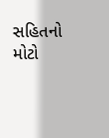સહિતનો મોટો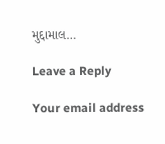મુદ્દામાલ…

Leave a Reply

Your email address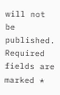will not be published. Required fields are marked *